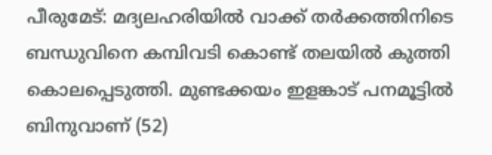പീരുമേട്: മദ്യലഹരിയിൽ വാക്ക് തർക്കത്തിനിടെ ബന്ധുവിനെ കമ്പിവടി കൊണ്ട് തലയിൽ കുത്തി കൊലപ്പെടുത്തി. മുണ്ടക്കയം ഇളങ്കാട് പനമൂട്ടിൽ ബിനുവാണ് (52)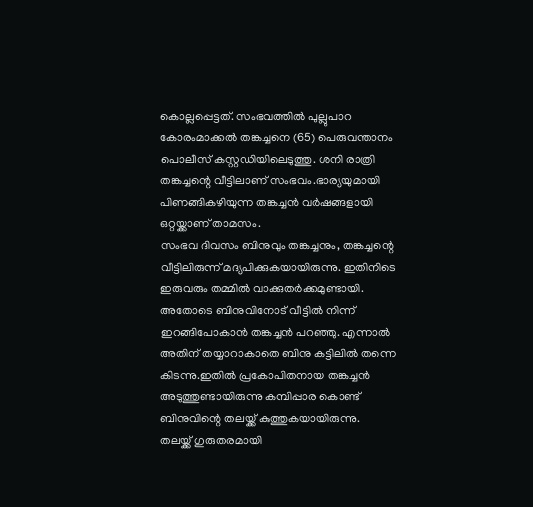കൊല്ലപ്പെട്ടത്. സംഭവത്തിൽ പുല്ലുപാറ കോരംമാക്കൽ തങ്കച്ചനെ (65) പെരുവന്താനം പൊലീസ് കസ്റ്റഡിയിലെടുത്തു. ശനി രാത്രി തങ്കച്ചന്റെ വീട്ടിലാണ് സംഭവം.ഭാര്യയുമായി പിണങ്ങികഴിയുന്ന തങ്കച്ചൻ വർഷങ്ങളായി ഒറ്റയ്ക്കാണ് താമസം.
സംഭവ ദിവസം ബിനുവും തങ്കച്ചനും, തങ്കച്ചന്റെ വീട്ടിലിരുന്ന് മദ്യപിക്കുകയായിരുന്നു. ഇതിനിടെ ഇരുവരും തമ്മിൽ വാക്കുതർക്കമുണ്ടായി. അതോടെ ബിനുവിനോട് വീട്ടിൽ നിന്ന് ഇറങ്ങിപോകാൻ തങ്കച്ചൻ പറഞ്ഞു. എന്നാൽ അതിന് തയ്യാറാകാതെ ബിനു കട്ടിലിൽ തന്നെ കിടന്നു.ഇതിൽ പ്രകോപിതനായ തങ്കച്ചൻ അടുത്തുണ്ടായിരുന്നു കമ്പിപ്പാര കൊണ്ട് ബിനുവിന്റെ തലയ്ക്ക് കുത്തുകയായിരുന്നു.
തലയ്ക്ക് ഗുരുതരമായി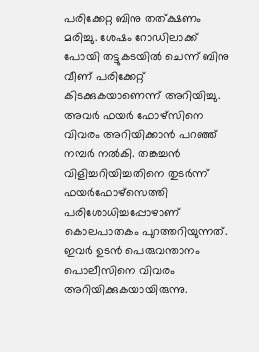പരിക്കേറ്റ ബിനു തത്ക്ഷണം മരിച്ചു. ശേഷം റോഡിലാക്ക് പോയി തട്ടുകടയിൽ ചെന്ന് ബിനു വീണ് പരിക്കേറ്റ് കിടക്കുകയാണെന്ന് അറിയിച്ചു. അവർ ഫയർ ഫോഴ്സിനെ വിവരം അറിയിക്കാൻ പറഞ്ഞ് നമ്പർ നൽകി. തങ്കച്ചൻ വിളിച്ചറിയിച്ചതിനെ തുടർന്ന് ഫയർഫോഴ്സെത്തി പരിശോധിച്ചപ്പോഴാണ് കൊലപാതകം പുറത്തറിയുന്നത്. ഇവർ ഉടൻ പെരുവന്താനം പൊലീസിനെ വിവരം അറിയിക്കുകയായിരുന്നു.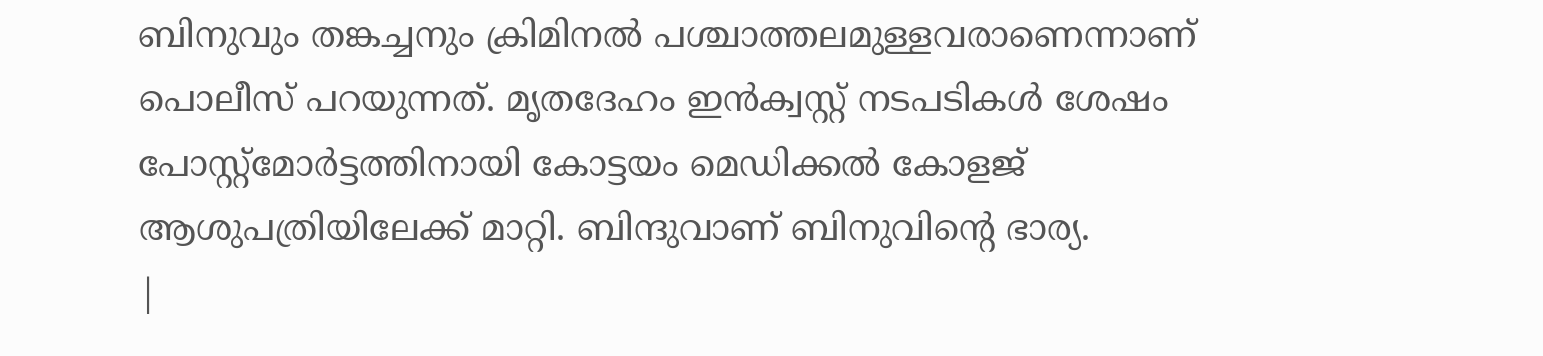ബിനുവും തങ്കച്ചനും ക്രിമിനൽ പശ്ചാത്തലമുള്ളവരാണെന്നാണ് പൊലീസ് പറയുന്നത്. മൃതദേഹം ഇൻക്വസ്റ്റ് നടപടികൾ ശേഷം പോസ്റ്റ്മോർട്ടത്തിനായി കോട്ടയം മെഡിക്കൽ കോളജ് ആശുപത്രിയിലേക്ക് മാറ്റി. ബിന്ദുവാണ് ബിനുവിന്റെ ഭാര്യ.
|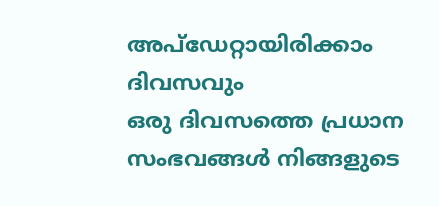അപ്ഡേറ്റായിരിക്കാം ദിവസവും
ഒരു ദിവസത്തെ പ്രധാന സംഭവങ്ങൾ നിങ്ങളുടെ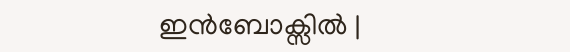ഇൻബോക്സിൽ |